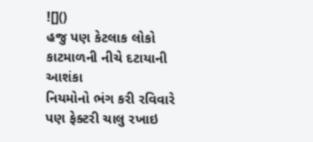![]()
હજુ પણ કેટલાક લોકો કાટમાળની નીચે દટાયાની આશંકા
નિયમોનો ભંગ કરી રવિવારે પણ ફેક્ટરી ચાલુ રખાઇ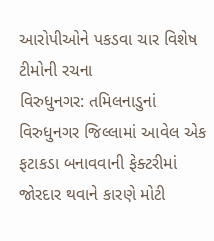આરોપીઓને પકડવા ચાર વિશેષ ટીમોની રચના
વિરુધુનગર: તમિલનાડુનાં વિરુધુનગર જિલ્લામાં આવેલ એક ફટાકડા બનાવવાની ફેક્ટરીમાં જોરદાર થવાને કારણે મોટી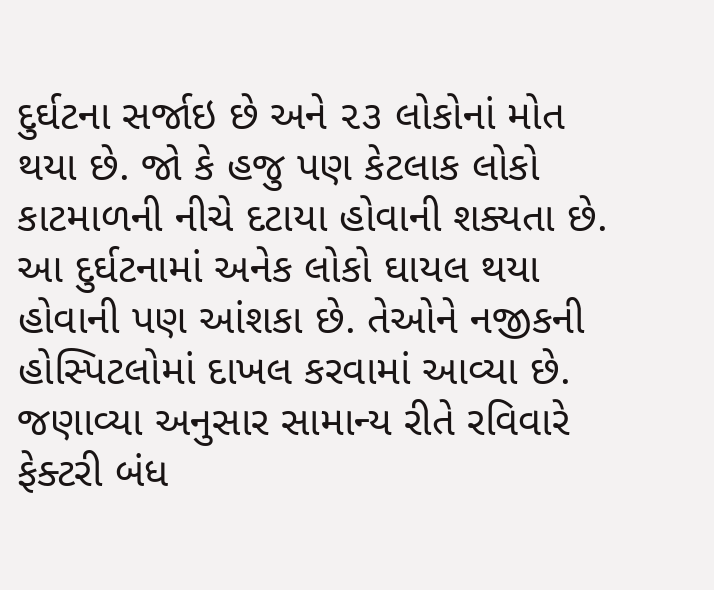દુર્ઘટના સર્જાઇ છે અને ૨૩ લોકોનાં મોત થયા છે. જો કે હજુ પણ કેટલાક લોકો કાટમાળની નીચે દટાયા હોવાની શક્યતા છે.
આ દુર્ઘટનામાં અનેક લોકો ઘાયલ થયા હોવાની પણ આંશકા છે. તેઓને નજીકની હોસ્પિટલોમાં દાખલ કરવામાં આવ્યા છે. જણાવ્યા અનુસાર સામાન્ય રીતે રવિવારે ફેક્ટરી બંધ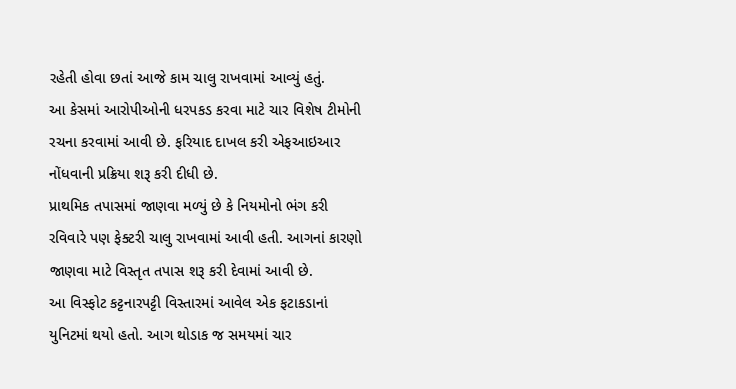રહેતી હોવા છતાં આજે કામ ચાલુ રાખવામાં આવ્યું હતું.
આ કેસમાં આરોપીઓની ધરપકડ કરવા માટે ચાર વિશેષ ટીમોની રચના કરવામાં આવી છે. ફરિયાદ દાખલ કરી એફઆઇઆર નોંધવાની પ્રક્રિયા શરૂ કરી દીધી છે.
પ્રાથમિક તપાસમાં જાણવા મળ્યું છે કે નિયમોનો ભંગ કરી રવિવારે પણ ફેક્ટરી ચાલુ રાખવામાં આવી હતી. આગનાં કારણો જાણવા માટે વિસ્તૃત તપાસ શરૂ કરી દેવામાં આવી છે.
આ વિસ્ફોટ કટ્ટનારપટ્ટી વિસ્તારમાં આવેલ એક ફટાકડાનાં યુનિટમાં થયો હતો. આગ થોડાક જ સમયમાં ચાર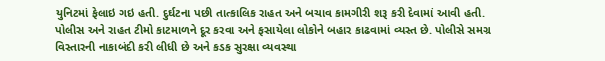યુનિટમાં ફેલાઇ ગઇ હતી. દુર્ઘટના પછી તાત્કાલિક રાહત અને બચાવ કામગીરી શરૂ કરી દેવામાં આવી હતી.
પોલીસ અને રાહત ટીમો કાટમાળને દૂર કરવા અને ફસાયેલા લોકોને બહાર કાઢવામાં વ્યસ્ત છે. પોલીસે સમગ્ર વિસ્તારની નાકાબંદી કરી લીધી છે અને કડક સુરક્ષા વ્યવસ્થા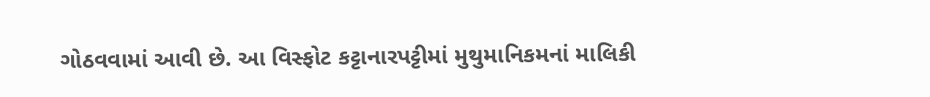ગોઠવવામાં આવી છે. આ વિસ્ફોટ કટ્ટાનારપટ્ટીમાં મુથુમાનિકમનાં માલિકી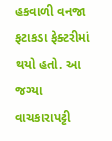હકવાળી વનજા ફટાકડા ફેક્ટરીમાં થયો હતો. આ જગ્યા વાચકારાપટ્ટી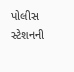પોલીસ સ્ટેશનની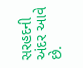સરહદની અંદર આવે છે.